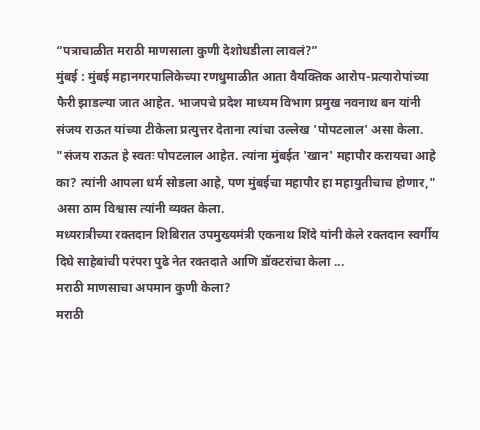“पत्राचाळीत मराठी माणसाला कुणी देशोधडीला लावलं?”
मुंबई : मुंबई महानगरपालिकेच्या रणधुमाळीत आता वैयक्तिक आरोप-प्रत्यारोपांच्या फैरी झाडल्या जात आहेत. भाजपचे प्रदेश माध्यम विभाग प्रमुख नवनाथ बन यांनी संजय राऊत यांच्या टीकेला प्रत्युत्तर देताना त्यांचा उल्लेख 'पोपटलाल' असा केला. "संजय राऊत हे स्वतः पोपटलाल आहेत. त्यांना मुंबईत 'खान' महापौर करायचा आहे का? त्यांनी आपला धर्म सोडला आहे, पण मुंबईचा महापौर हा महायुतीचाच होणार," असा ठाम विश्वास त्यांनी व्यक्त केला.
मध्यरात्रीच्या रक्तदान शिबिरात उपमुख्यमंत्री एकनाथ शिंदे यांनी केले रक्तदान स्वर्गीय दिघे साहेबांची परंपरा पुढे नेत रक्तदाते आणि डॉक्टरांचा केला ...
मराठी माणसाचा अपमान कुणी केला?
मराठी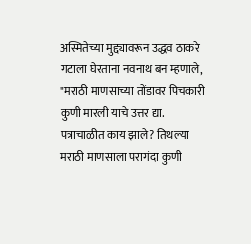अस्मितेच्या मुद्द्यावरून उद्धव ठाकरे गटाला घेरताना नवनाथ बन म्हणाले, "मराठी माणसाच्या तोंडावर पिचकारी कुणी मारली याचे उत्तर द्या. पत्राचाळीत काय झाले? तिथल्या मराठी माणसाला परागंदा कुणी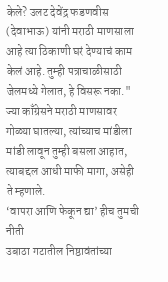केले? उलट देवेंद्र फडणवीस (देवाभाऊ) यांनी मराठी माणसाला आहे त्या ठिकाणी घरं देण्याचं काम केलं आहे. तुम्ही पत्राचाळीसाठी जेलमध्ये गेलात, हे विसरू नका." ज्या काँग्रेसने मराठी माणसावर गोळ्या घातल्या, त्यांच्याच मांडीला मांडी लावून तुम्ही बसला आहात, त्याबद्दल आधी माफी मागा, असेही ते म्हणाले.
‘वापरा आणि फेकून द्या’ हीच तुमची नीती
उबाठा गटातील निष्ठावंतांच्या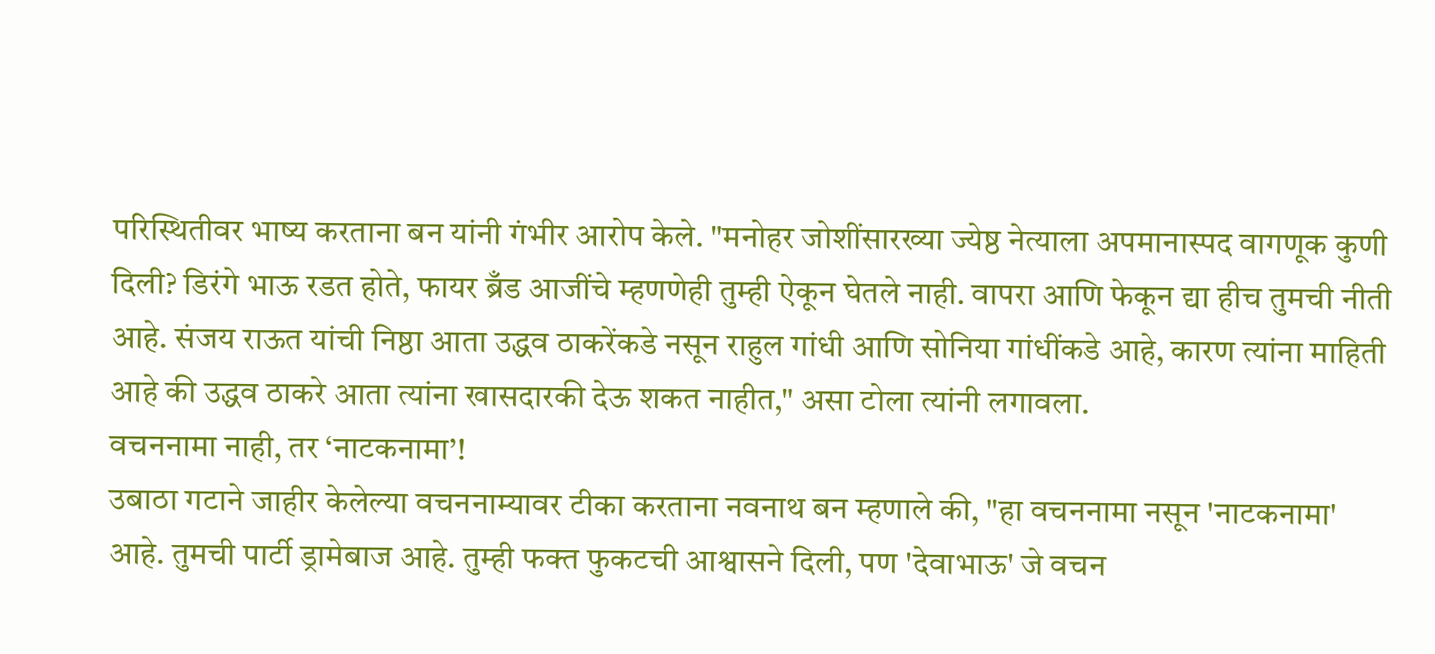परिस्थितीवर भाष्य करताना बन यांनी गंभीर आरोप केले. "मनोहर जोशींसारख्या ज्येष्ठ नेत्याला अपमानास्पद वागणूक कुणी दिली? डिरंगे भाऊ रडत होते, फायर ब्रँड आजींचे म्हणणेही तुम्ही ऐकून घेतले नाही. वापरा आणि फेकून द्या हीच तुमची नीती आहे. संजय राऊत यांची निष्ठा आता उद्धव ठाकरेंकडे नसून राहुल गांधी आणि सोनिया गांधींकडे आहे, कारण त्यांना माहिती आहे की उद्धव ठाकरे आता त्यांना खासदारकी देऊ शकत नाहीत," असा टोला त्यांनी लगावला.
वचननामा नाही, तर ‘नाटकनामा’!
उबाठा गटाने जाहीर केलेल्या वचननाम्यावर टीका करताना नवनाथ बन म्हणाले की, "हा वचननामा नसून 'नाटकनामा' आहे. तुमची पार्टी ड्रामेबाज आहे. तुम्ही फक्त फुकटची आश्वासने दिली, पण 'देवाभाऊ' जे वचन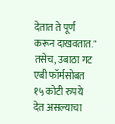देतात ते पूर्ण करून दाखवतात." तसेच, उबाठा गट एबी फॉर्मसोबत १५ कोटी रुपये देत असल्याचा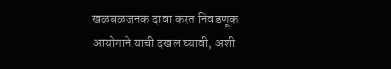खळबळजनक दावा करत निवडणूक आयोगाने याची दखल घ्यावी, अशी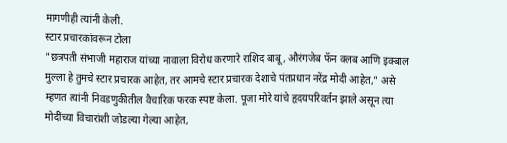मागणीही त्यांनी केली.
स्टार प्रचारकांवरून टोला
"छत्रपती संभाजी महाराज यांच्या नावाला विरोध करणारे राशिद बाबू, औरंगजेब फॅन क्लब आणि इक्बाल मुल्ला हे तुमचे स्टार प्रचारक आहेत, तर आमचे स्टार प्रचारक देशाचे पंतप्रधान नरेंद्र मोदी आहेत," असे म्हणत त्यांनी निवडणुकीतील वैचारिक फरक स्पष्ट केला. पूजा मोरे यांचे हृदयपरिवर्तन झाले असून त्या मोदींच्या विचारांशी जोडल्या गेल्या आहेत,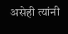असेही त्यांनी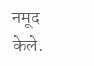नमूद केले.